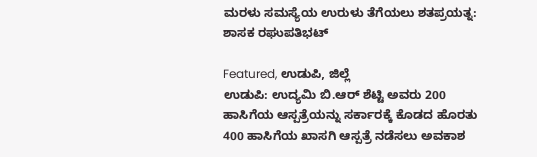ಮರಳು ಸಮಸ್ಯೆಯ ಉರುಳು ತೆಗೆಯಲು ಶತಪ್ರಯತ್ನ: ಶಾಸಕ ರಘುಪತಿಭಟ್

Featured, ಉಡುಪಿ, ಜಿಲ್ಲೆ
ಉಡುಪಿ: ಉದ್ಯಮಿ ಬಿ.ಆರ್‌ ಶೆಟ್ಟಿ ಅವರು 200 ಹಾಸಿಗೆಯ ಆಸ್ಪತ್ರೆಯನ್ನು ಸರ್ಕಾರಕ್ಕೆ ಕೊಡದ ಹೊರತು 400 ಹಾಸಿಗೆಯ ಖಾಸಗಿ ಆಸ್ಪತ್ರೆ ನಡೆಸಲು ಅವಕಾಶ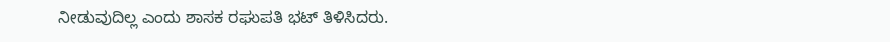ನೀಡುವುದಿಲ್ಲ ಎಂದು ಶಾಸಕ ರಘುಪತಿ ಭಟ್‌ ತಿಳಿಸಿದರು.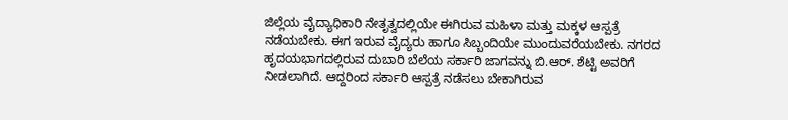ಜಿಲ್ಲೆಯ ವೈದ್ಯಾಧಿಕಾರಿ ನೇತೃತ್ವದಲ್ಲಿಯೇ ಈಗಿರುವ ಮಹಿಳಾ ಮತ್ತು ಮಕ್ಕಳ ಆಸ್ಪತ್ರೆ ನಡೆಯಬೇಕು. ಈಗ ಇರುವ ವೈದ್ಯರು ಹಾಗೂ ಸಿಬ್ಬಂದಿಯೇ ಮುಂದುವರೆಯಬೇಕು. ನಗರದ ಹೃದಯಭಾಗದಲ್ಲಿರುವ ದುಬಾರಿ ಬೆಲೆಯ ಸರ್ಕಾರಿ ಜಾಗವನ್ನು ಬಿ.ಆರ್. ಶೆಟ್ಟಿ ಅವರಿಗೆ ನೀಡಲಾಗಿದೆ. ಆದ್ದರಿಂದ ಸರ್ಕಾರಿ ಆಸ್ಪತ್ರೆ ನಡೆಸಲು ಬೇಕಾಗಿರುವ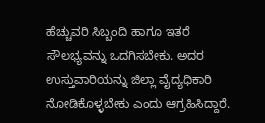ಹೆಚ್ಚುವರಿ ಸಿಬ್ಬಂದಿ ಹಾಗೂ ಇತರೆ ಸೌಲಭ್ಯವನ್ನು ಒದಗಿಸಬೇಕು. ಅದರ ಉಸ್ತುವಾರಿಯನ್ನು ಜಿಲ್ಲಾ ವೈದ್ಯಧಿಕಾರಿ ನೋಡಿಕೊಳ್ಳಬೇಕು ಎಂದು ಆಗ್ರಹಿಸಿದ್ದಾರೆ.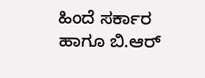ಹಿಂದೆ ಸರ್ಕಾರ ಹಾಗೂ ಬಿ.ಆರ್‌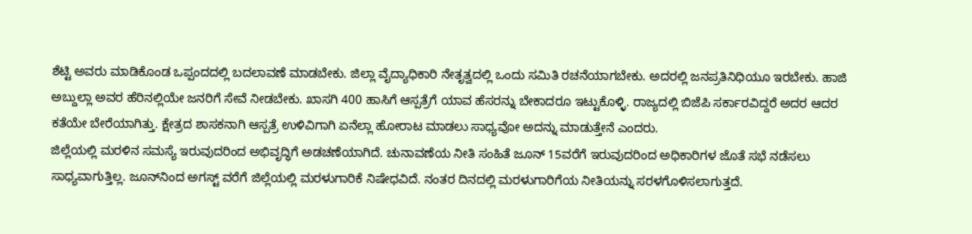ಶೆಟ್ಟಿ ಅವರು ಮಾಡಿಕೊಂಡ ಒಪ್ಪಂದದಲ್ಲಿ ಬದಲಾವಣೆ ಮಾಡಬೇಕು. ಜಿಲ್ಲಾ ವೈದ್ಯಾಧಿಕಾರಿ ನೇತೃತ್ವದಲ್ಲಿ ಒಂದು ಸಮಿತಿ ರಚನೆಯಾಗಬೇಕು. ಅದರಲ್ಲಿ ಜನಪ್ರತಿನಿಧಿಯೂ ಇರಬೇಕು. ಹಾಜಿ ಅಬ್ದುಲ್ಲಾ ಅವರ ಹೆರಿನಲ್ಲಿಯೇ ಜನರಿಗೆ ಸೇವೆ ನೀಡಬೇಕು. ಖಾಸಗಿ 400 ಹಾಸಿಗೆ ಆಸ್ಪತ್ರೆಗೆ ಯಾವ ಹೆಸರನ್ನು ಬೇಕಾದರೂ ಇಟ್ಟುಕೊಳ್ಳಿ. ರಾಜ್ಯದಲ್ಲಿ ಬಿಜೆಪಿ ಸರ್ಕಾರವಿದ್ದರೆ ಅದರ ಆದರ ಕತೆಯೇ ಬೇರೆಯಾಗಿತ್ತು. ಕ್ಷೇತ್ರದ ಶಾಸಕನಾಗಿ ಆಸ್ಪತ್ರೆ ಉಳಿವಿಗಾಗಿ ಏನೆಲ್ಲಾ ಹೋರಾಟ ಮಾಡಲು ಸಾಧ್ಯವೋ ಅದನ್ನು ಮಾಡುತ್ತೇನೆ ಎಂದರು.
ಜಿಲ್ಲೆಯಲ್ಲಿ ಮರಳಿನ ಸಮಸ್ಯೆ ಇರುವುದರಿಂದ ಅಭಿವೃದ್ಧಿಗೆ ಅಡಚಣೆಯಾಗಿದೆ. ಚುನಾವಣೆಯ ನೀತಿ ಸಂಹಿತೆ ಜೂನ್‌ 15ವರೆಗೆ ಇರುವುದರಿಂದ ಅಧಿಕಾರಿಗಳ ಜೊತೆ ಸಭೆ ನಡೆಸಲು ಸಾಧ್ಯವಾಗುತ್ತಿಲ್ಲ. ಜೂನ್‌ನಿಂದ ಅಗಸ್ಟ್‌ ವರೆಗೆ ಜಿಲ್ಲೆಯಲ್ಲಿ ಮರಳುಗಾರಿಕೆ ನಿಷೇಧವಿದೆ. ನಂತರ ದಿನದಲ್ಲಿ ಮರಳುಗಾರಿಗೆಯ ನೀತಿಯನ್ನು ಸರಳಗೊಳಿಸಲಾಗುತ್ತದೆ.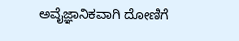ಅವೈಜ್ಞಾನಿಕವಾಗಿ ದೋಣಿಗೆ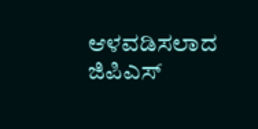ಆಳವಡಿಸಲಾದ ಜಿಪಿಎಸ್‌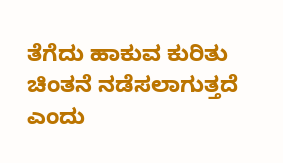ತೆಗೆದು ಹಾಕುವ ಕುರಿತು ಚಿಂತನೆ ನಡೆಸಲಾಗುತ್ತದೆ ಎಂದು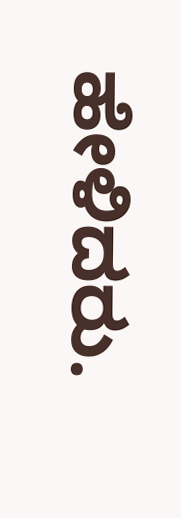ಹೇಳಿದರು.